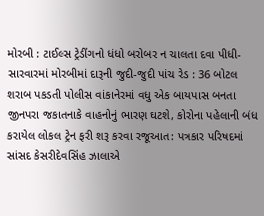મોરબી : ટાઈલ્સ ટ્રેડીંગનો ધંધો બરોબર ન ચાલતા દવા પીધી-સારવારમાં મોરબીમાં દારૂની જુદી-જુદી પાંચ રેડ : 36 બોટલ શરાબ પકડતી પોલીસ વાંકાનેરમાં વધુ એક બાયપાસ બનતા જીનપરા જકાતનાકે વાહનોનું ભારણ ઘટશે, કોરોના પહેલાની બંધ કરાયેલ લોકલ ટ્રેન ફરી શરૂ કરવા રજૂઆત: પત્રકાર પરિષદમાં સાંસદ કેસરીદેવસિંહ ઝાલાએ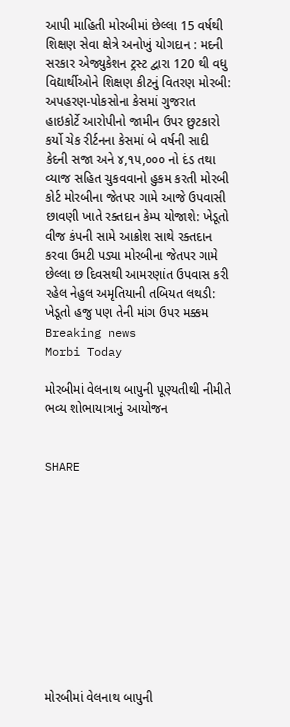આપી માહિતી મોરબીમાં છેલ્લા 15 વર્ષથી શિક્ષણ સેવા ક્ષેત્રે અનોખું યોગદાન : મદની સરકાર એજ્યુકેશન ટ્રસ્ટ દ્વારા 120 થી વધુ વિદ્યાર્થીઓને શિક્ષણ કીટનું વિતરણ મોરબી: અપહરણ-પોકસોના કેસમાં ગુજરાત હાઇકોર્ટે આરોપીનો જામીન ઉપર છુટકારો કર્યો ચેક રીર્ટનના કેસમાં બે વર્ષની સાદી કેદની સજા અને ૪,૧૫,૦૦૦ નો દંડ તથા વ્યાજ સહિત ચુકવવાનો હુકમ કરતી મોરબી કોર્ટ મોરબીના જેતપર ગામે આજે ઉપવાસી છાવણી ખાતે રક્તદાન કેમ્પ યોજાશે: ખેડૂતો વીજ કંપની સામે આક્રોશ સાથે રક્તદાન કરવા ઉમટી પડ્યા મોરબીના જેતપર ગામે છેલ્લા છ દિવસથી આમરણાંત ઉપવાસ કરી રહેલ નેહુલ અમૃતિયાની તબિયત લથડી: ખેડૂતો હજુ પણ તેની માંગ ઉપર મક્કમ
Breaking news
Morbi Today

મોરબીમાં વેલનાથ બાપુની પૂણ્યતીથી નીમીતે ભવ્ય શોભાયાત્રાનું આયોજન


SHARE











મોરબીમાં વેલનાથ બાપુની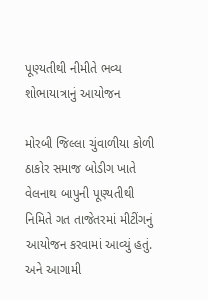પૂણ્યતીથી નીમીતે ભવ્ય શોભાયાત્રાનું આયોજન

મોરબી જિલ્લા ચુંવાળીયા કોળી ઠાકોર સમાજ બોડીગ ખાતે વેલનાથ બાપુની પૂણ્યતીથી નિમિતે ગત તાજેતરમાં મીટીંગનું આયોજન કરવામાં આવ્યું હતું. અને આગામી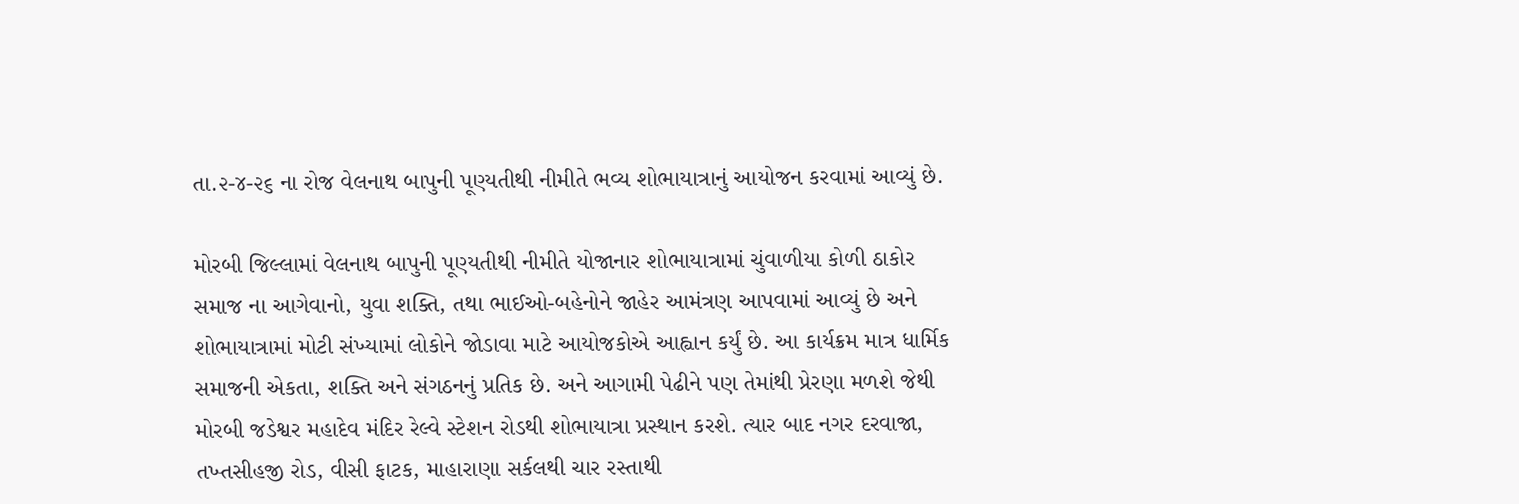તા.૨-૪-૨૬ ના રોજ વેલનાથ બાપુની પૂણ્યતીથી નીમીતે ભવ્ય શોભાયાત્રાનું આયોજન કરવામાં આવ્યું છે.

મોરબી જિલ્લામાં વેલનાથ બાપુની પૂણ્યતીથી નીમીતે યોજાનાર શોભાયાત્રામાં ચુંવાળીયા કોળી ઠાકોર સમાજ ના આગેવાનો, યુવા શક્તિ, તથા ભાઈઓ-બહેનોને જાહેર આમંત્રણ આપવામાં આવ્યું છે અને શોભાયાત્રામાં મોટી સંખ્યામાં લોકોને જોડાવા માટે આયોજકોએ આહ્વાન કર્યું છે. આ કાર્યક્રમ માત્ર ધાર્મિક સમાજની એકતા, શક્તિ અને સંગઠનનું પ્રતિક છે. અને આગામી પેઢીને પણ તેમાંથી પ્રેરણા મળશે જેથી મોરબી જડેશ્વર મહાદેવ મંદિર રેલ્વે સ્ટેશન રોડથી શોભાયાત્રા પ્રસ્થાન કરશે. ત્યાર બાદ નગર દરવાજા, તખ્તસીહજી રોડ, વીસી ફાટક, માહારાણા સર્કલથી ચાર રસ્તાથી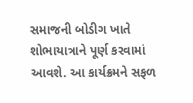સમાજની બોડીગ ખાતે શોભાયાત્રાને પૂર્ણ કરવામાં આવશે. આ કાર્યક્રમને સફળ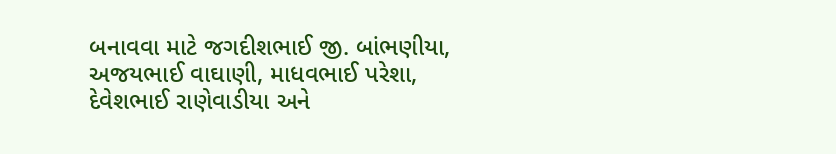બનાવવા માટે જગદીશભાઈ જી. બાંભણીયા, અજયભાઈ વાઘાણી, માધવભાઈ પરેશા, દેવેશભાઈ રાણેવાડીયા અને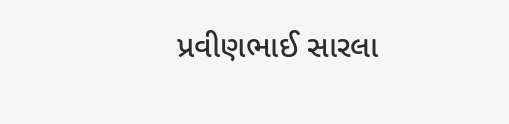પ્રવીણભાઈ સારલા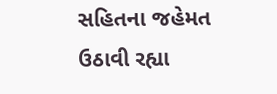સહિતના જહેમત ઉઠાવી રહ્યા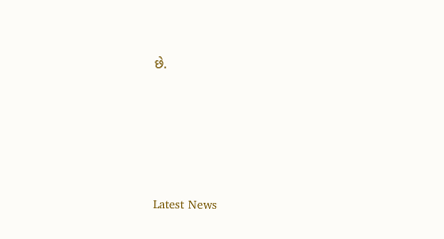છે.






Latest News